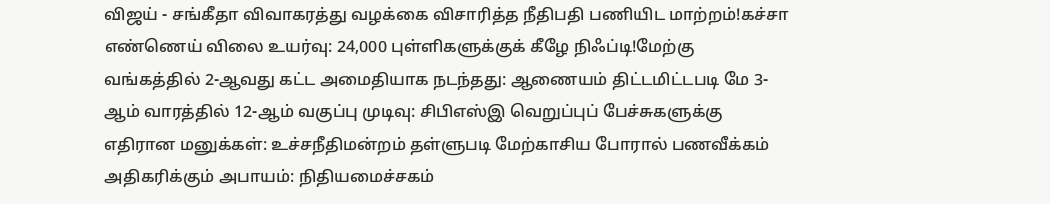விஜய் - சங்கீதா விவாகரத்து வழக்கை விசாரித்த நீதிபதி பணியிட மாற்றம்!கச்சா எண்ணெய் விலை உயர்வு: 24,000 புள்ளிகளுக்குக் கீழே நிஃப்டி!மேற்கு வங்கத்தில் 2-ஆவது கட்ட அமைதியாக நடந்தது: ஆணையம் திட்டமிட்டபடி மே 3-ஆம் வாரத்தில் 12-ஆம் வகுப்பு முடிவு: சிபிஎஸ்இ வெறுப்புப் பேச்சுகளுக்கு எதிரான மனுக்கள்: உச்சநீதிமன்றம் தள்ளுபடி மேற்காசிய போரால் பணவீக்கம் அதிகரிக்கும் அபாயம்: நிதியமைச்சகம்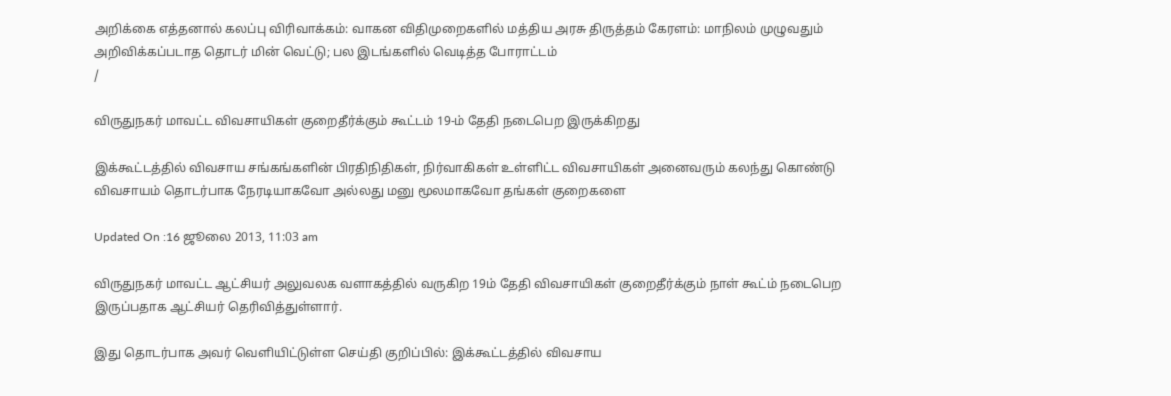அறிக்கை எத்தனால் கலப்பு விரிவாக்கம்: வாகன விதிமுறைகளில் மத்திய அரசு திருத்தம் கேரளம்: மாநிலம் முழுவதும் அறிவிக்கப்படாத தொடர் மின் வெட்டு; பல இடங்களில் வெடித்த போராட்டம்
/

விருதுநகர் மாவட்ட விவசாயிகள் குறைதீர்க்கும் கூட்டம் 19-ம் தேதி நடைபெற இருக்கிறது

இக்கூட்டத்தில் விவசாய சங்கங்களின் பிரதிநிதிகள், நிர்வாகிகள் உள்ளிட்ட விவசாயிகள் அனைவரும் கலந்து கொண்டு விவசாயம் தொடர்பாக நேரடியாகவோ அல்லது மனு மூலமாகவோ தங்கள் குறைகளை

Updated On :16 ஜூலை 2013, 11:03 am

விருதுநகர் மாவட்ட ஆட்சியர் அலுவலக வளாகத்தில் வருகிற 19ம் தேதி விவசாயிகள் குறைதீர்க்கும் நாள் கூட்ம் நடைபெற இருப்பதாக ஆட்சியர் தெரிவித்துள்ளார்.

இது தொடர்பாக அவர் வெளியிட்டுள்ள செய்தி குறிப்பில்: இக்கூட்டத்தில் விவசாய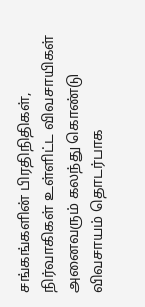சங்கங்களின் பிரதிநிதிகள், நிர்வாகிகள் உள்ளிட்ட விவசாயிகள் அனைவரும் கலந்து கொண்டு விவசாயம் தொடர்பாக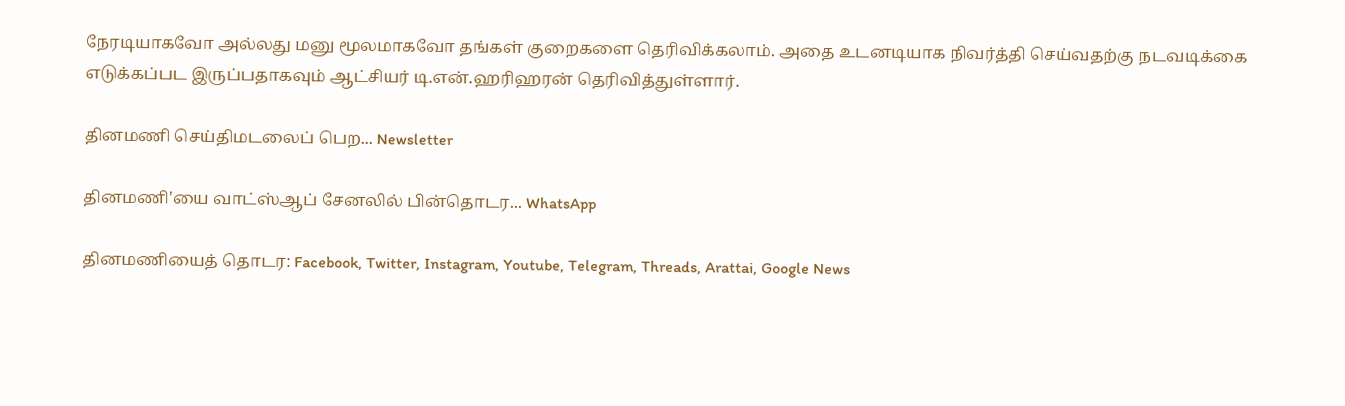நேரடியாகவோ அல்லது மனு மூலமாகவோ தங்கள் குறைகளை தெரிவிக்கலாம். அதை உடனடியாக நிவர்த்தி செய்வதற்கு நடவடிக்கை எடுக்கப்பட இருப்பதாகவும் ஆட்சியர் டி.என்.ஹரிஹரன் தெரிவித்துள்ளார்.

தினமணி செய்திமடலைப் பெற... Newsletter

தினமணி'யை வாட்ஸ்ஆப் சேனலில் பின்தொடர... WhatsApp

தினமணியைத் தொடர: Facebook, Twitter, Instagram, Youtube, Telegram, Threads, Arattai, Google News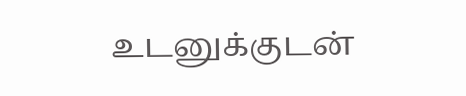உடனுக்குடன்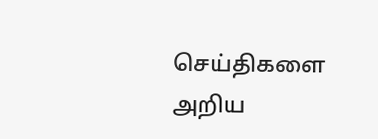செய்திகளை அறிய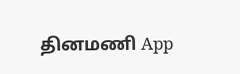தினமணி App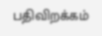பதிவிறக்கம்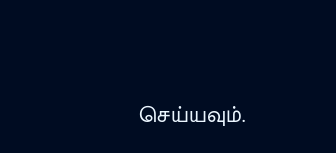செய்யவும்.